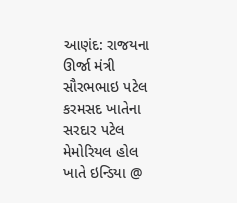આણંદ: રાજયના ઊર્જા મંત્રી સૌરભભાઇ પટેલ કરમસદ ખાતેના સરદાર પટેલ મેમોરિયલ હોલ ખાતે ઇન્ડિયા @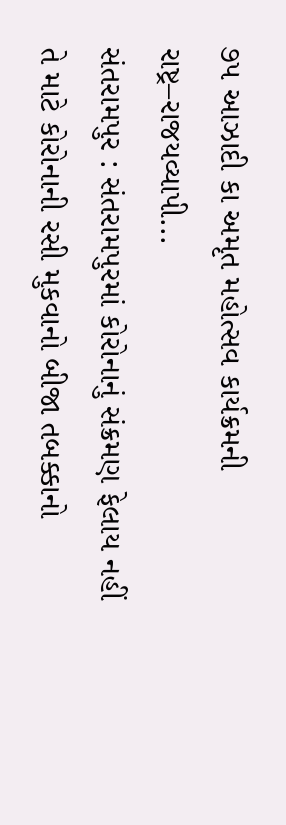૭૫ આઝાદી કા અમૃત મહોત્સવ કાર્યક્રમની રાષ્ટ્ર–રાજયવ્યાપી...
સંતરામપુર : સંતરામપુરમાં કોરોનાનું સંક્રમણ ફેલાય નહીં તે માટે કોરોનાની રસી મુકવાનો બીજા તબક્કાનો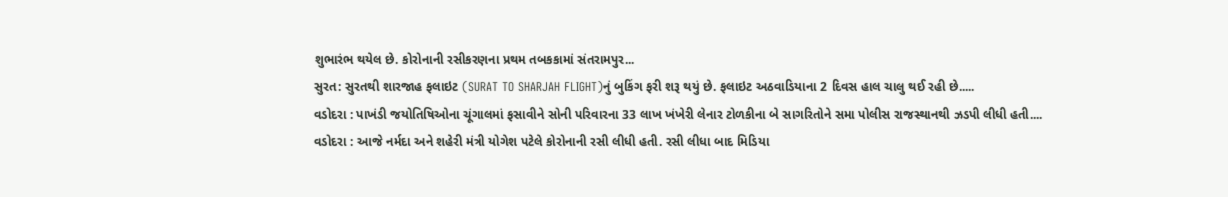શુભારંભ થયેલ છે. કોરોનાની રસીકરણના પ્રથમ તબકકામાં સંતરામપુર...
સુરત: સુરતથી શારજાહ ફલાઇટ (SURAT TO SHARJAH FLIGHT)નું બુકિંગ ફરી શરૂ થયું છે. ફલાઇટ અઠવાડિયાના 2 દિવસ હાલ ચાલુ થઈ રહી છે.....
વડોદરા : પાખંડી જયોતિષિઓના ચૂંગાલમાં ફસાવીને સોની પરિવારના 33 લાખ ખંખેરી લેનાર ટોળકીના બે સાગરિતોને સમા પોલીસ રાજસ્થાનથી ઝડપી લીધી હતી....
વડોદરા : આજે નર્મદા અને શહેરી મંત્રી યોગેશ પટેલે કોરોનાની રસી લીધી હતી. રસી લીધા બાદ મિડિયા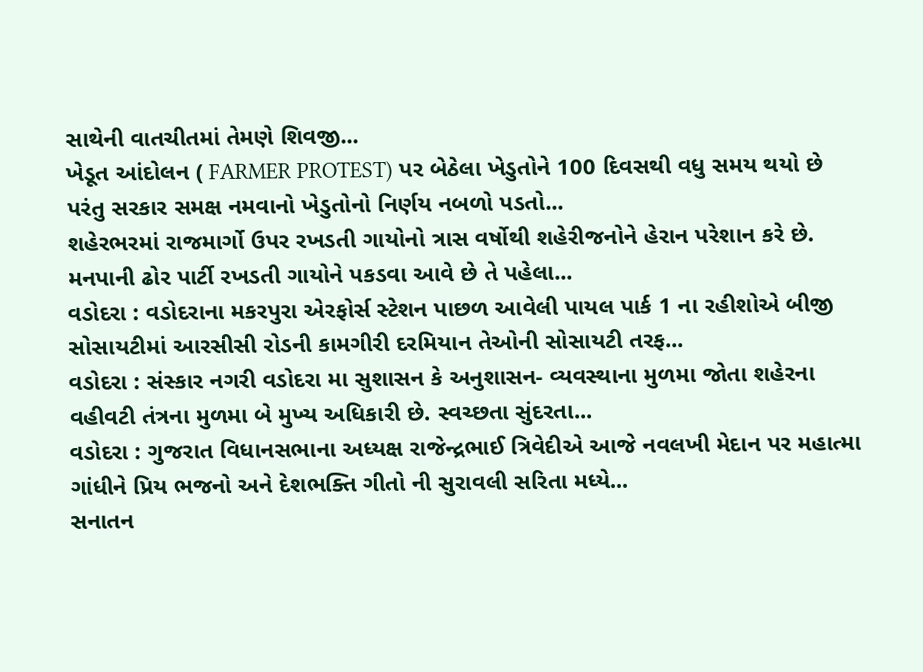સાથેની વાતચીતમાં તેમણે શિવજી...
ખેડૂત આંદોલન ( FARMER PROTEST) પર બેઠેલા ખેડુતોને 100 દિવસથી વધુ સમય થયો છે પરંતુ સરકાર સમક્ષ નમવાનો ખેડુતોનો નિર્ણય નબળો પડતો...
શહેરભરમાં રાજમાર્ગો ઉપર રખડતી ગાયોનો ત્રાસ વર્ષોથી શહેરીજનોને હેરાન પરેશાન કરે છે. મનપાની ઢોર પાર્ટી રખડતી ગાયોને પકડવા આવે છે તે પહેલા...
વડોદરા : વડોદરાના મકરપુરા એરફોર્સ સ્ટેશન પાછળ આવેલી પાયલ પાર્ક 1 ના રહીશોએ બીજી સોસાયટીમાં આરસીસી રોડની કામગીરી દરમિયાન તેઓની સોસાયટી તરફ...
વડોદરા : સંસ્કાર નગરી વડોદરા મા સુશાસન કે અનુશાસન- વ્યવસ્થાના મુળમા જોતા શહેરના વહીવટી તંત્રના મુળમા બે મુખ્ય અધિકારી છે. સ્વચ્છતા સુંદરતા...
વડોદરા : ગુજરાત વિધાનસભાના અધ્યક્ષ રાજેન્દ્રભાઈ ત્રિવેદીએ આજે નવલખી મેદાન પર મહાત્મા ગાંધીને પ્રિય ભજનો અને દેશભક્તિ ગીતો ની સુરાવલી સરિતા મધ્યે...
સનાતન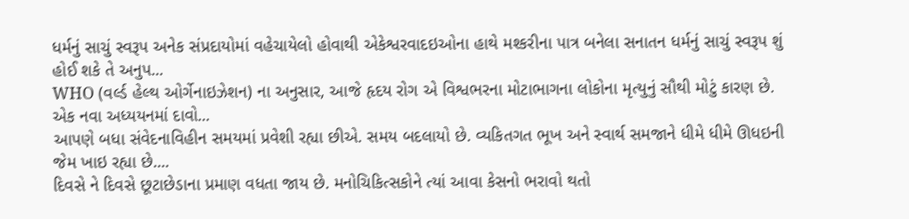ધર્મનું સાચું સ્વરૂપ અનેક સંપ્રદાયોમાં વહેચાયેલો હોવાથી એકેશ્વરવાદઇઓના હાથે મશ્કરીના પાત્ર બનેલા સનાતન ધર્મનું સાચું સ્વરૂપ શું હોઈ શકે તે અનુપ...
WHO (વર્લ્ડ હેલ્થ ઓર્ગેનાઇઝેશન) ના અનુસાર, આજે હૃદય રોગ એ વિશ્વભરના મોટાભાગના લોકોના મૃત્યુનું સૌથી મોટું કારણ છે. એક નવા અધ્યયનમાં દાવો...
આપણે બધા સંવેદનાવિહીન સમયમાં પ્રવેશી રહ્યા છીએ. સમય બદલાયો છે. વ્યકિતગત ભૂખ અને સ્વાર્થ સમજાને ધીમે ધીમે ઊધઇની જેમ ખાઇ રહ્યા છે....
દિવસે ને દિવસે છૂટાછેડાના પ્રમાણ વધતા જાય છે. મનોચિકિત્સકોને ત્યાં આવા કેસનો ભરાવો થતો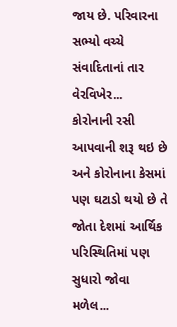જાય છે. પરિવારના સભ્યો વચ્ચે સંવાદિતાનાં તાર વેરવિખેર...
કોરોનાની રસી આપવાની શરૂ થઇ છે અને કોરોનાના કેસમાં પણ ઘટાડો થયો છે તે જોતા દેશમાં આર્થિક પરિસ્થિતિમાં પણ સુધારો જોવા મળેલ...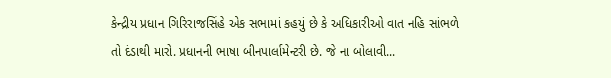કેન્દ્રીય પ્રધાન ગિરિરાજસિંહે એક સભામાં કહયું છે કે અધિકારીઓ વાત નહિ સાંભળે તો દંડાથી મારો. પ્રધાનની ભાષા બીનપાર્લામેન્ટરી છે. જે ના બોલાવી...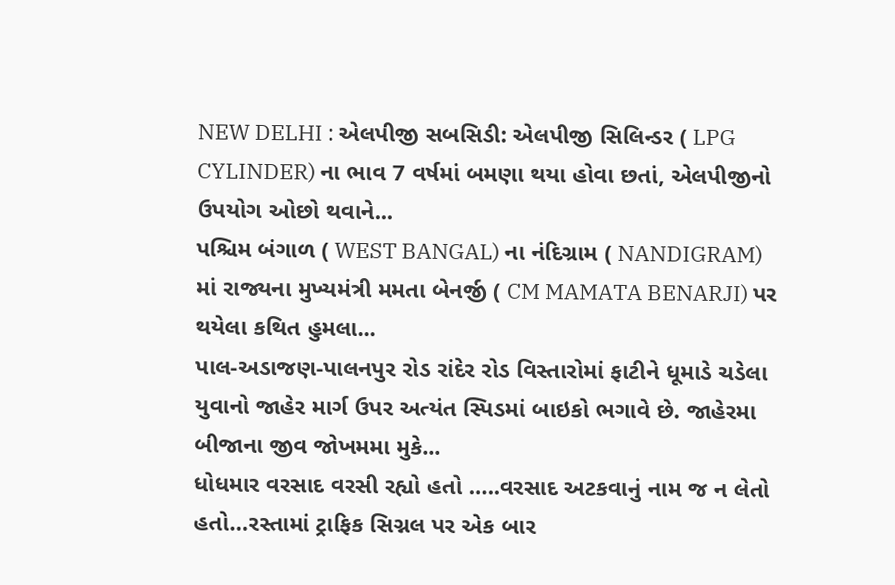NEW DELHI : એલપીજી સબસિડી: એલપીજી સિલિન્ડર ( LPG CYLINDER) ના ભાવ 7 વર્ષમાં બમણા થયા હોવા છતાં, એલપીજીનો ઉપયોગ ઓછો થવાને...
પશ્ચિમ બંગાળ ( WEST BANGAL) ના નંદિગ્રામ ( NANDIGRAM) માં રાજ્યના મુખ્યમંત્રી મમતા બેનર્જી ( CM MAMATA BENARJI) પર થયેલા કથિત હુમલા...
પાલ-અડાજણ-પાલનપુર રોડ રાંદેર રોડ વિસ્તારોમાં ફાટીને ધૂમાડે ચડેલા યુવાનો જાહેર માર્ગ ઉપર અત્યંત સ્પિડમાં બાઇકો ભગાવે છે. જાહેરમા બીજાના જીવ જોખમમા મુકે...
ધોધમાર વરસાદ વરસી રહ્યો હતો …..વરસાદ અટકવાનું નામ જ ન લેતો હતો…રસ્તામાં ટ્રાફિક સિગ્નલ પર એક બાર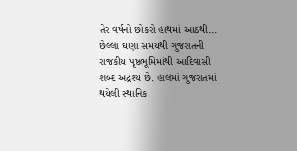તેર વર્ષનો છોકરો હાથમાં આઠથી...
છેલ્લા ઘણા સમયથી ગુજરાતની રાજકીય પૃષ્ઠભૂમિમાંથી આદિવાસી શબ્દ અદ્રશ્ય છે. હાલમાં ગુજરાતમાં થયેલી સ્થાનિક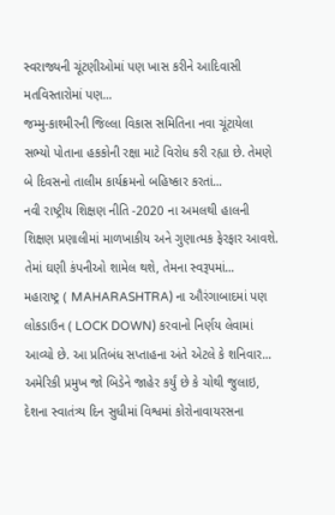સ્વરાજ્યની ચૂંટણીઓમાં પણ ખાસ કરીને આદિવાસી મતવિસ્તારોમાં પણ...
જમ્મુ-કાશ્મીરની જિલ્લા વિકાસ સમિતિના નવા ચૂંટાયેલા સભ્યો પોતાના હકકોની રક્ષા માટે વિરોધ કરી રહ્યા છે. તેમણે બે દિવસનો તાલીમ કાર્યક્રમનો બહિષ્કાર કરતાં...
નવી રાષ્ટ્રીય શિક્ષણ નીતિ -2020 ના અમલથી હાલની શિક્ષણ પ્રણાલીમાં માળખાકીય અને ગુણાત્મક ફેરફાર આવશે. તેમાં ઘણી કંપનીઓ શામેલ થશે, તેમના સ્વરૂપમાં...
મહારાષ્ટ્ર ( MAHARASHTRA) ના ઔરંગાબાદમાં પણ લોકડાઉન ( LOCK DOWN) કરવાનો નિર્ણય લેવામાં આવ્યો છે. આ પ્રતિબંધ સપ્તાહના અંતે એટલે કે શનિવાર...
અમેરિકી પ્રમુખ જો બિડેને જાહેર કર્યું છે કે ચોથી જુલાઇ, દેશના સ્વાતંત્ર્ય દિન સુધીમાં વિશ્વમાં કોરોનાવાયરસના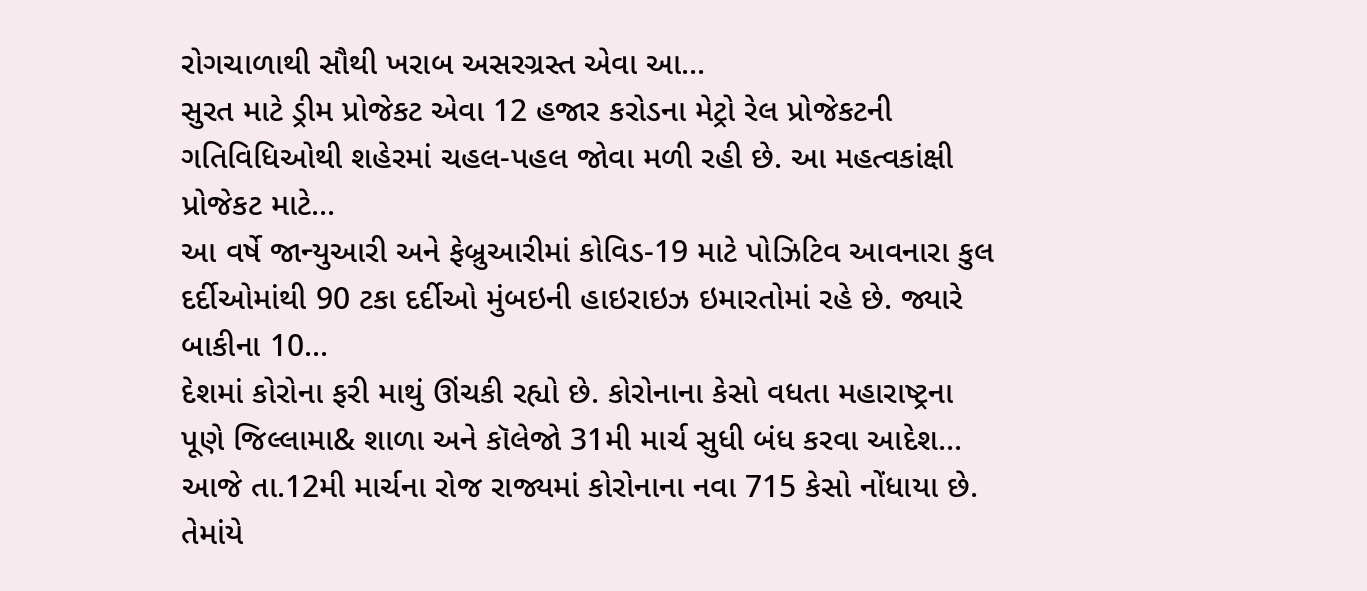રોગચાળાથી સૌથી ખરાબ અસરગ્રસ્ત એવા આ...
સુરત માટે ડ્રીમ પ્રોજેકટ એવા 12 હજાર કરોડના મેટ્રો રેલ પ્રોજેકટની ગતિવિધિઓથી શહેરમાં ચહલ-પહલ જોવા મળી રહી છે. આ મહત્વકાંક્ષી પ્રોજેકટ માટે...
આ વર્ષે જાન્યુઆરી અને ફેબ્રુઆરીમાં કોવિડ-19 માટે પોઝિટિવ આવનારા કુલ દર્દીઓમાંથી 90 ટકા દર્દીઓ મુંબઇની હાઇરાઇઝ ઇમારતોમાં રહે છે. જ્યારે બાકીના 10...
દેશમાં કોરોના ફરી માથું ઊંચકી રહ્યો છે. કોરોનાના કેસો વધતા મહારાષ્ટ્રના પૂણે જિલ્લામા& શાળા અને કૉલેજો 31મી માર્ચ સુધી બંધ કરવા આદેશ...
આજે તા.12મી માર્ચના રોજ રાજ્યમાં કોરોનાના નવા 715 કેસો નોંધાયા છે. તેમાંયે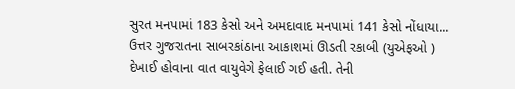સુરત મનપામાં 183 કેસો અને અમદાવાદ મનપામાં 141 કેસો નોંધાયા...
ઉત્તર ગુજરાતના સાબરકાંઠાના આકાશમાં ઊડતી રકાબી (યુએફઓ ) દેખાઈ હોવાના વાત વાયુવેગે ફેલાઈ ગઈ હતી. તેની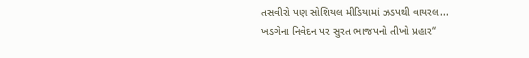તસવીરો પણ સોશિયલ મીડિયામાં ઝડપથી વાયરલ...
ખડગેના નિવેદન પર સુરત ભાજપનો તીખો પ્રહાર“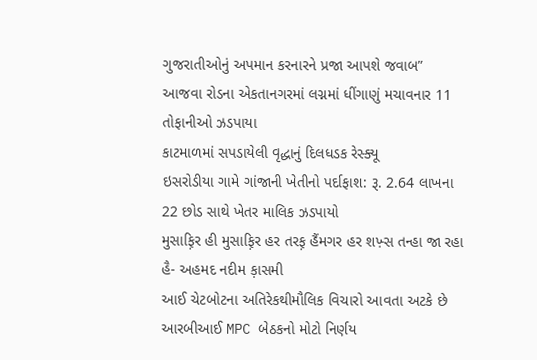ગુજરાતીઓનું અપમાન કરનારને પ્રજા આપશે જવાબ”
આજવા રોડના એકતાનગરમાં લગ્નમાં ધીંગાણું મચાવનાર 11 તોફાનીઓ ઝડપાયા
કાટમાળમાં સપડાયેલી વૃદ્ધાનું દિલધડક રેસ્ક્યૂ
ઇસરોડીયા ગામે ગાંજાની ખેતીનો પર્દાફાશ: રૂ. 2.64 લાખના 22 છોડ સાથે ખેતર માલિક ઝડપાયો
મુસાફ઼િર હી મુસાફ઼િર હર તરફ઼ હૈંમગર હર શખ઼્સ તન્હા જા રહા હૈ- અહમદ નદીમ ક઼ાસમી
આઈ ચેટબોટના અતિરેકથીમૌલિક વિચારો આવતા અટકે છે
આરબીઆઈ MPC બેઠકનો મોટો નિર્ણય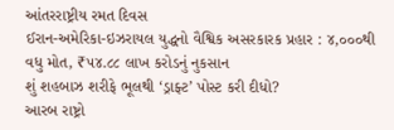આંતરરાષ્ટ્રીય રમત દિવસ
ઈરાન-અમેરિકા-ઇઝરાયલ યુદ્ધનો વૈશ્વિક અસરકારક પ્રહાર : ૪,૦૦૦થી વધુ મોત, ₹૫૪.૮૮ લાખ કરોડનું નુકસાન
શું શહબાઝ શરીફે ભૂલથી ‘ડ્રાફ્ટ’ પોસ્ટ કરી દીધો?
આરબ રાષ્ટ્રો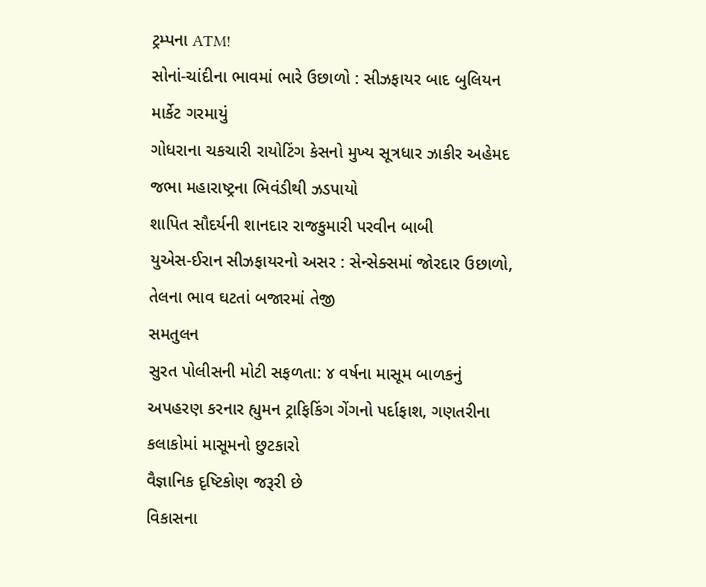ટ્રમ્પના ATM!
સોનાં-ચાંદીના ભાવમાં ભારે ઉછાળો : સીઝફાયર બાદ બુલિયન માર્કેટ ગરમાયું
ગોધરાના ચકચારી રાયોટિંગ કેસનો મુખ્ય સૂત્રધાર ઝાકીર અહેમદ જભા મહારાષ્ટ્રના ભિવંડીથી ઝડપાયો
શાપિત સૌદર્યની શાનદાર રાજકુમારી પરવીન બાબી
યુએસ-ઈરાન સીઝફાયરનો અસર : સેન્સેક્સમાં જોરદાર ઉછાળો, તેલના ભાવ ઘટતાં બજારમાં તેજી
સમતુલન
સુરત પોલીસની મોટી સફળતા: ૪ વર્ષના માસૂમ બાળકનું અપહરણ કરનાર હ્યુમન ટ્રાફિકિંગ ગેંગનો પર્દાફાશ, ગણતરીના કલાકોમાં માસૂમનો છુટકારો
વૈજ્ઞાનિક દૃષ્ટિકોણ જરૂરી છે
વિકાસના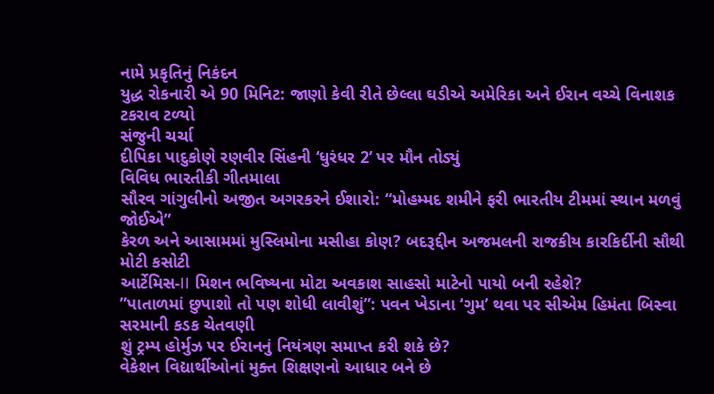નામે પ્રકૃતિનું નિકંદન
યુદ્ધ રોકનારી એ 90 મિનિટ: જાણો કેવી રીતે છેલ્લા ઘડીએ અમેરિકા અને ઈરાન વચ્ચે વિનાશક ટકરાવ ટળ્યો
સંજુની ચર્ચા
દીપિકા પાદુકોણે રણવીર સિંહની ‘ધુરંધર 2’ પર મૌન તોડ્યું
વિવિધ ભારતીકી ગીતમાલા
સૌરવ ગાંગુલીનો અજીત અગરકરને ઈશારો: “મોહમ્મદ શમીને ફરી ભારતીય ટીમમાં સ્થાન મળવું જોઈએ”
કેરળ અને આસામમાં મુસ્લિમોના મસીહા કોણ? બદરૂદ્દીન અજમલની રાજકીય કારકિર્દીની સૌથી મોટી કસોટી
આર્ટેમિસ-II મિશન ભવિષ્યના મોટા અવકાશ સાહસો માટેનો પાયો બની રહેશે?
”પાતાળમાં છુપાશો તો પણ શોધી લાવીશું”: પવન ખેડાના ‘ગુમ’ થવા પર સીએમ હિમંતા બિસ્વા સરમાની કડક ચેતવણી
શું ટ્રમ્પ હોર્મુઝ પર ઈરાનનું નિયંત્રણ સમાપ્ત કરી શકે છે?
વેકેશન વિદ્યાર્થીઓનાં મુક્ત શિક્ષણનો આધાર બને છે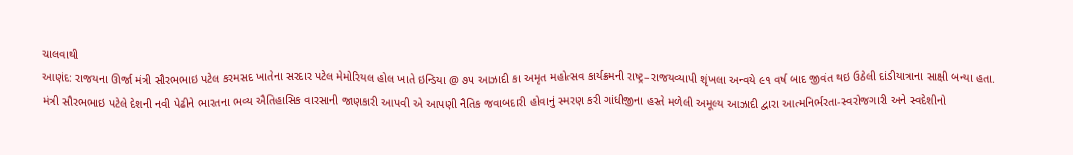ચાલવાથી
આણંદ: રાજયના ઊર્જા મંત્રી સૌરભભાઇ પટેલ કરમસદ ખાતેના સરદાર પટેલ મેમોરિયલ હોલ ખાતે ઇન્ડિયા @ ૭૫ આઝાદી કા અમૃત મહોત્સવ કાર્યક્રમની રાષ્ટ્ર–રાજયવ્યાપી શૃંખલા અન્વયે ૯૧ વર્ષ બાદ જીવંત થઇ ઉઠેલી દાંડીયાત્રાના સાક્ષી બન્યા હતા.
મંત્રી સૌરભભાઇ પટેલે દેશની નવી પેઢીને ભારતના ભવ્ય ઐતિહાસિક વારસાની જાણકારી આપવી એ આપણી નૈતિક જવાબદારી હોવાનું સ્મરણ કરી ગાંધીજીના હસ્તે મળેલી અમૂલ્ય આઝાદી દ્વારા આત્મનિર્ભરતા-સ્વરોજગારી અને સ્વદેશીનો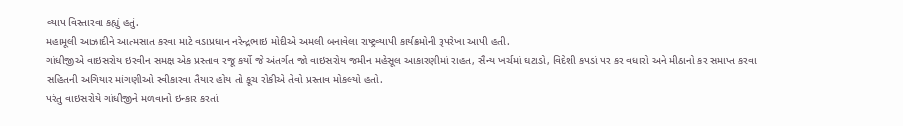વ્યાપ વિસ્તારવા કહ્યું હતું.
મહામૂલી આઝાદીને આત્મસાત કરવા માટે વડાપ્રધાન નરેન્દ્રભાઇ મોદીએ અમલી બનાવેલા રાષ્ટ્રવ્યાપી કાર્યક્રમોની રૂપરેખા આપી હતી.
ગાંધીજીએ વાઇસરોય ઇરવીન સમક્ષ એક પ્રસ્તાવ રજૂ કર્યો જે અંતર્ગત જો વાઇસરોય જમીન મહેસૂલ આકારણીમાં રાહત, સૈન્ય ખર્ચમાં ઘટાડો, વિદેશી કપડાં પર કર વધારો અને મીઠાનો કર સમાપ્ત કરવા સહિતની અગિયાર માંગણીઓ સ્વીકારવા તૈયાર હોય તો કૂચ રોકીએ તેવો પ્રસ્તાવ મોકલ્યો હતો.
પરંતુ વાઇસરોયે ગાંધીજીને મળવાનો ઇન્કાર કરતાં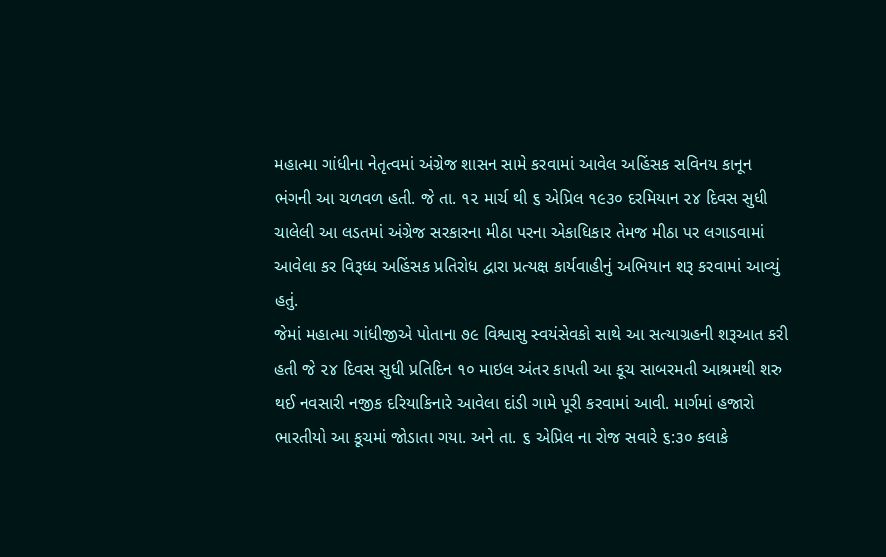મહાત્મા ગાંધીના નેતૃત્વમાં અંગ્રેજ શાસન સામે કરવામાં આવેલ અહિંસક સવિનય કાનૂન ભંગની આ ચળવળ હતી. જે તા. ૧૨ માર્ચ થી ૬ એપ્રિલ ૧૯૩૦ દરમિયાન ૨૪ દિવસ સુધી ચાલેલી આ લડતમાં અંગ્રેજ સરકારના મીઠા પરના એકાધિકાર તેમજ મીઠા પર લગાડવામાં આવેલા કર વિરૂધ્ધ અહિંસક પ્રતિરોધ દ્વારા પ્રત્યક્ષ કાર્યવાહીનું અભિયાન શરૂ કરવામાં આવ્યું હતું.
જેમાં મહાત્મા ગાંધીજીએ પોતાના ૭૯ વિશ્વાસુ સ્વયંસેવકો સાથે આ સત્યાગ્રહની શરૂઆત કરી હતી જે ૨૪ દિવસ સુધી પ્રતિદિન ૧૦ માઇલ અંતર કાપતી આ કૂચ સાબરમતી આશ્રમથી શરુ થઈ નવસારી નજીક દરિયાકિનારે આવેલા દાંડી ગામે પૂરી કરવામાં આવી. માર્ગમાં હજારો ભારતીયો આ કૂચમાં જોડાતા ગયા. અને તા. ૬ એપ્રિલ ના રોજ સવારે ૬:૩૦ કલાકે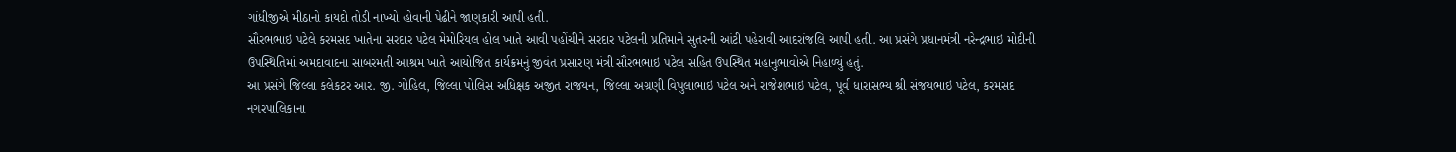ગાંધીજીએ મીઠાનો કાયદો તોડી નાખ્યો હોવાની પેઢીને જાણકારી આપી હતી.
સૌરભભાઇ પટેલે કરમસદ ખાતેના સરદાર પટેલ મેમોરિયલ હોલ ખાતે આવી પહોંચીને સરદાર પટેલની પ્રતિમાને સુતરની આંટી પહેરાવી આદરાંજલિ આપી હતી. આ પ્રસંગે પ્રધાનમંત્રી નરેન્દ્રભાઇ મોદીની ઉપસ્થિતિમાં અમદાવાદના સાબરમતી આશ્રમ ખાતે આયોજિત કાર્યક્રમનું જીવંત પ્રસારણ મંત્રી સૌરભભાઇ પટેલ સહિત ઉપસ્થિત મહાનુભાવોએ નિહાળ્યું હતું.
આ પ્રસંગે જિલ્લા કલેકટર આર. જી. ગોહિલ, જિલ્લા પોલિસ અધિક્ષક અજીત રાજયન, જિલ્લા અગ્રણી વિપુલાભાઇ પટેલ અને રાજેશભાઇ પટેલ, પૂર્વ ધારાસભ્ય શ્રી સંજયભાઇ પટેલ, કરમસદ નગરપાલિકાના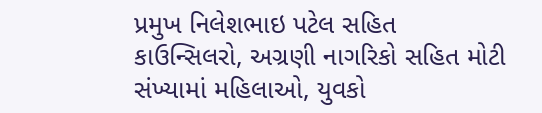પ્રમુખ નિલેશભાઇ પટેલ સહિત કાઉન્સિલરો, અગ્રણી નાગરિકો સહિત મોટી સંખ્યામાં મહિલાઓ, યુવકો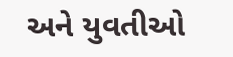અને યુવતીઓ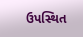ઉપસ્થિત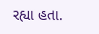રહ્યા હતા.